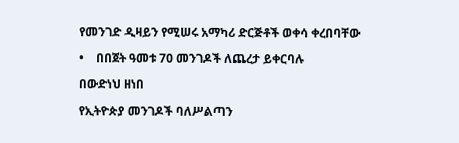የመንገድ ዲዛይን የሚሠሩ አማካሪ ድርጅቶች ወቀሳ ቀረበባቸው

•    በበጀት ዓመቱ 70 መንገዶች ለጨረታ ይቀርባሉ

በውድነህ ዘነበ

የኢትዮጵያ መንገዶች ባለሥልጣን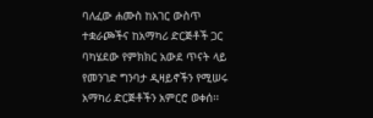ባለፈው ሐሙስ ከአገር ውስጥ ተቋራጮችና ከአማካሪ ድርጅቶች ጋር ባካሄደው የምክክር አውደ ጥናት ላይ የመንገድ ግንባታ ዲዛይኖችን የሚሠሩ አማካሪ ድርጅቶችን አምርሮ ወቀሰ፡፡